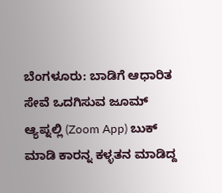ಬೆಂಗಳೂರು: ಬಾಡಿಗೆ ಆಧಾರಿತ ಸೇವೆ ಒದಗಿಸುವ ಜೂಮ್ ಆ್ಯಪ್ನಲ್ಲಿ (Zoom App) ಬುಕ್ ಮಾಡಿ ಕಾರನ್ನ ಕಳ್ಳತನ ಮಾಡಿದ್ದ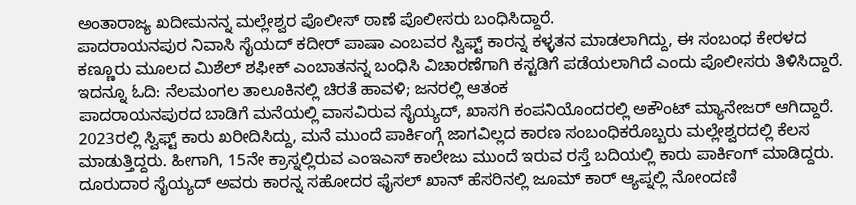ಅಂತಾರಾಜ್ಯ ಖದೀಮನನ್ನ ಮಲ್ಲೇಶ್ವರ ಪೊಲೀಸ್ ಠಾಣೆ ಪೊಲೀಸರು ಬಂಧಿಸಿದ್ದಾರೆ.
ಪಾದರಾಯನಪುರ ನಿವಾಸಿ ಸೈಯದ್ ಕದೀರ್ ಪಾಷಾ ಎಂಬವರ ಸ್ವಿಫ್ಟ್ ಕಾರನ್ನ ಕಳ್ಳತನ ಮಾಡಲಾಗಿದ್ದು, ಈ ಸಂಬಂಧ ಕೇರಳದ ಕಣ್ಣೂರು ಮೂಲದ ಮಿಶೆಲ್ ಶಫೀಕ್ ಎಂಬಾತನನ್ನ ಬಂಧಿಸಿ ವಿಚಾರಣೆಗಾಗಿ ಕಸ್ಟಡಿಗೆ ಪಡೆಯಲಾಗಿದೆ ಎಂದು ಪೊಲೀಸರು ತಿಳಿಸಿದ್ದಾರೆ. ಇದನ್ನೂ ಓದಿ: ನೆಲಮಂಗಲ ತಾಲೂಕಿನಲ್ಲಿ ಚಿರತೆ ಹಾವಳಿ; ಜನರಲ್ಲಿ ಆತಂಕ
ಪಾದರಾಯನಪುರದ ಬಾಡಿಗೆ ಮನೆಯಲ್ಲಿ ವಾಸವಿರುವ ಸೈಯ್ಯದ್, ಖಾಸಗಿ ಕಂಪನಿಯೊಂದರಲ್ಲಿ ಅಕೌಂಟ್ ಮ್ಯಾನೇಜರ್ ಆಗಿದ್ದಾರೆ. 2023ರಲ್ಲಿ ಸ್ವಿಫ್ಟ್ ಕಾರು ಖರೀದಿಸಿದ್ದು, ಮನೆ ಮುಂದೆ ಪಾರ್ಕಿಂಗ್ಗೆ ಜಾಗವಿಲ್ಲದ ಕಾರಣ ಸಂಬಂಧಿಕರೊಬ್ಬರು ಮಲ್ಲೇಶ್ವರದಲ್ಲಿ ಕೆಲಸ ಮಾಡುತ್ತಿದ್ದರು. ಹೀಗಾಗಿ, 15ನೇ ಕ್ರಾಸ್ನಲ್ಲಿರುವ ಎಂಇಎಸ್ ಕಾಲೇಜು ಮುಂದೆ ಇರುವ ರಸ್ತೆ ಬದಿಯಲ್ಲಿ ಕಾರು ಪಾರ್ಕಿಂಗ್ ಮಾಡಿದ್ದರು. ದೂರುದಾರ ಸೈಯ್ಯದ್ ಅವರು ಕಾರನ್ನ ಸಹೋದರ ಫೈಸಲ್ ಖಾನ್ ಹೆಸರಿನಲ್ಲಿ ಜೂಮ್ ಕಾರ್ ಆ್ಯಪ್ನಲ್ಲಿ ನೋಂದಣಿ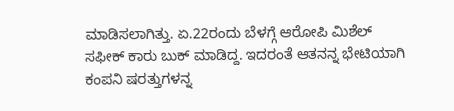ಮಾಡಿಸಲಾಗಿತ್ತು. ಏ.22ರಂದು ಬೆಳಗ್ಗೆ ಆರೋಪಿ ಮಿಶೆಲ್ ಸಫೀಕ್ ಕಾರು ಬುಕ್ ಮಾಡಿದ್ದ. ಇದರಂತೆ ಆತನನ್ನ ಭೇಟಿಯಾಗಿ ಕಂಪನಿ ಷರತ್ತುಗಳನ್ನ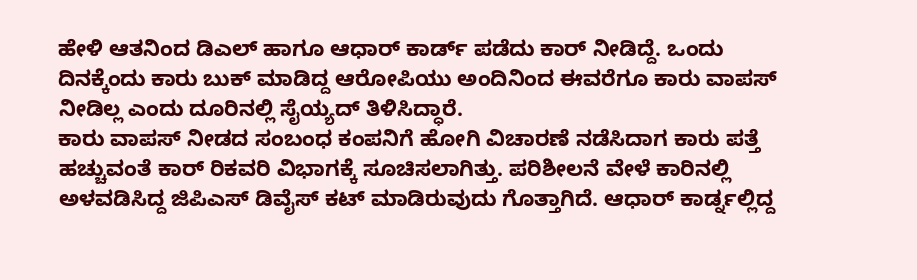ಹೇಳಿ ಆತನಿಂದ ಡಿಎಲ್ ಹಾಗೂ ಆಧಾರ್ ಕಾರ್ಡ್ ಪಡೆದು ಕಾರ್ ನೀಡಿದ್ದೆ. ಒಂದು ದಿನಕ್ಕೆಂದು ಕಾರು ಬುಕ್ ಮಾಡಿದ್ದ ಆರೋಪಿಯು ಅಂದಿನಿಂದ ಈವರೆಗೂ ಕಾರು ವಾಪಸ್ ನೀಡಿಲ್ಲ ಎಂದು ದೂರಿನಲ್ಲಿ ಸೈಯ್ಯದ್ ತಿಳಿಸಿದ್ಧಾರೆ.
ಕಾರು ವಾಪಸ್ ನೀಡದ ಸಂಬಂಧ ಕಂಪನಿಗೆ ಹೋಗಿ ವಿಚಾರಣೆ ನಡೆಸಿದಾಗ ಕಾರು ಪತ್ತೆ ಹಚ್ಚುವಂತೆ ಕಾರ್ ರಿಕವರಿ ವಿಭಾಗಕ್ಕೆ ಸೂಚಿಸಲಾಗಿತ್ತು. ಪರಿಶೀಲನೆ ವೇಳೆ ಕಾರಿನಲ್ಲಿ ಅಳವಡಿಸಿದ್ದ ಜಿಪಿಎಸ್ ಡಿವೈಸ್ ಕಟ್ ಮಾಡಿರುವುದು ಗೊತ್ತಾಗಿದೆ. ಆಧಾರ್ ಕಾರ್ಡ್ನಲ್ಲಿದ್ದ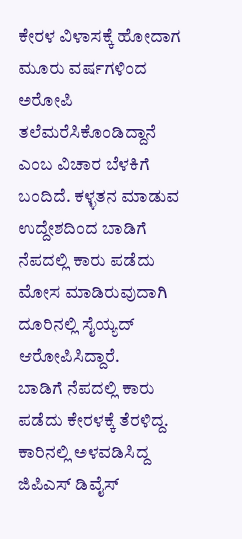ಕೇರಳ ವಿಳಾಸಕ್ಕೆ ಹೋದಾಗ ಮೂರು ವರ್ಷಗಳಿಂದ ಅರೋಪಿ ತಲೆಮರೆಸಿಕೊಂಡಿದ್ದಾನೆ ಎಂಬ ವಿಚಾರ ಬೆಳಕಿಗೆ ಬಂದಿದೆ. ಕಳ್ಳತನ ಮಾಡುವ ಉದ್ದೇಶದಿಂದ ಬಾಡಿಗೆ ನೆಪದಲ್ಲಿ ಕಾರು ಪಡೆದು ಮೋಸ ಮಾಡಿರುವುದಾಗಿ ದೂರಿನಲ್ಲಿ ಸೈಯ್ಯದ್ ಆರೋಪಿಸಿದ್ದಾರೆ.
ಬಾಡಿಗೆ ನೆಪದಲ್ಲಿ ಕಾರು ಪಡೆದು ಕೇರಳಕ್ಕೆ ತೆರಳಿದ್ದ. ಕಾರಿನಲ್ಲಿ ಅಳವಡಿಸಿದ್ದ ಜಿಪಿಎಸ್ ಡಿವೈಸ್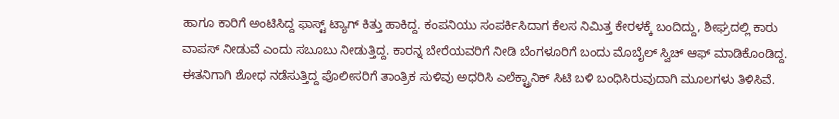ಹಾಗೂ ಕಾರಿಗೆ ಅಂಟಿಸಿದ್ದ ಫಾಸ್ಟ್ ಟ್ಯಾಗ್ ಕಿತ್ತು ಹಾಕಿದ್ದ. ಕಂಪನಿಯು ಸಂಪರ್ಕಿಸಿದಾಗ ಕೆಲಸ ನಿಮಿತ್ತ ಕೇರಳಕ್ಕೆ ಬಂದಿದ್ದು, ಶೀಘ್ರದಲ್ಲಿ ಕಾರು ವಾಪಸ್ ನೀಡುವೆ ಎಂದು ಸಬೂಬು ನೀಡುತ್ತಿದ್ದ. ಕಾರನ್ನ ಬೇರೆಯವರಿಗೆ ನೀಡಿ ಬೆಂಗಳೂರಿಗೆ ಬಂದು ಮೊಬೈಲ್ ಸ್ವಿಚ್ ಆಫ್ ಮಾಡಿಕೊಂಡಿದ್ದ. ಈತನಿಗಾಗಿ ಶೋಧ ನಡೆಸುತ್ತಿದ್ದ ಪೊಲೀಸರಿಗೆ ತಾಂತ್ರಿಕ ಸುಳಿವು ಅಧರಿಸಿ ಎಲೆಕ್ಟ್ರಾನಿಕ್ ಸಿಟಿ ಬಳಿ ಬಂಧಿಸಿರುವುದಾಗಿ ಮೂಲಗಳು ತಿಳಿಸಿವೆ.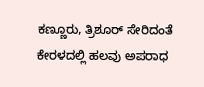ಕಣ್ಣೂರು, ತ್ರಿಶೂರ್ ಸೇರಿದಂತೆ ಕೇರಳದಲ್ಲಿ ಹಲವು ಅಪರಾಧ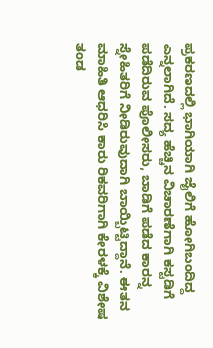ಪ್ರಕರಣದಲ್ಲಿ ಭಾಗಿಯಾಗಿ ಜೈಲಿಗೆ ಹೋಗಿಬಂದಿದ್ದ ಎನ್ನಲಾಗಿದೆ. ಸದ್ಯ ಹೆಚ್ಚಿನ ವಿಚಾರಣೆಗಾಗಿ ಕಸ್ಟಡಿಗೆ ಪಡೆದಿರುವ ಪೊಲೀಸರು, ಬಾಡಿಗೆ ಪಡೆದ ಕಾರನ್ನ ಸ್ನೇಹಿತರಿಗೆ ನೀಡಿರುವುದಾಗಿ ಬಾಯ್ಬಿಟ್ಟಿದ್ದಾನೆ. ಈತನ ಮಾಹಿತಿ ಆಧರಿಸಿ ಕಾರು ರಿಕವರಿಗಾಗಿ ಕೇರಳಕ್ಕೆ ವಿಶೇಷ ತಂಡ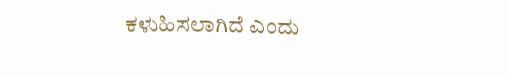ಕಳುಹಿಸಲಾಗಿದೆ ಎಂದು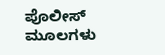ಪೊಲೀಸ್ ಮೂಲಗಳು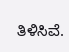ತಿಳಿಸಿವೆ.